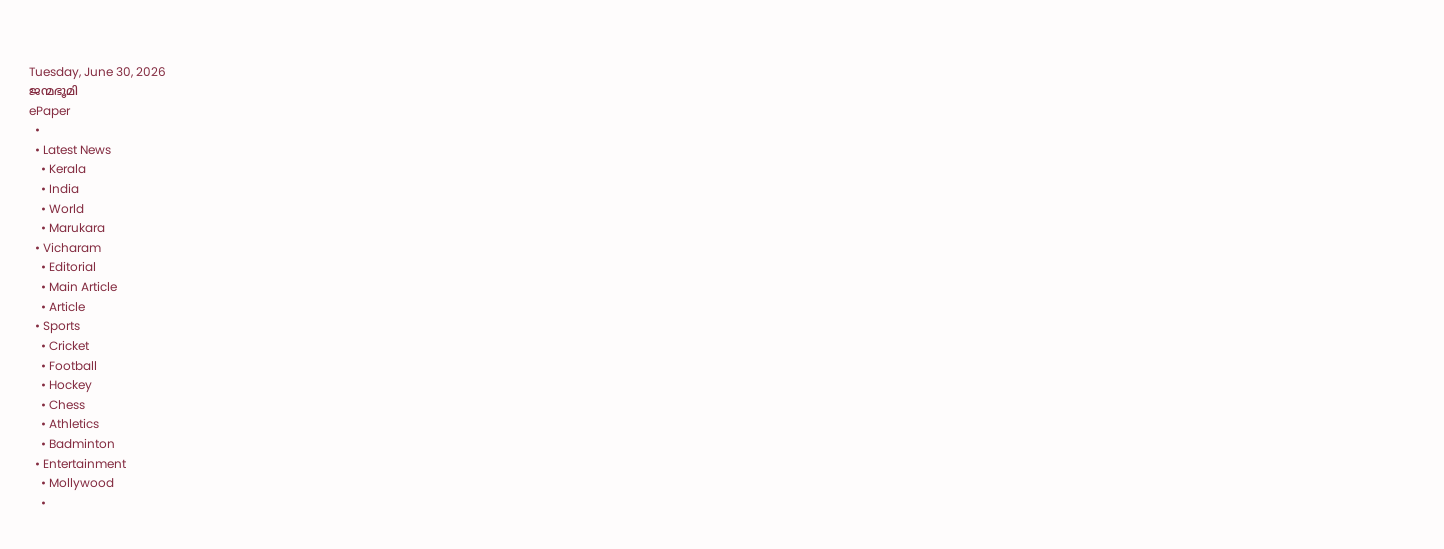Tuesday, June 30, 2026
ജന്മഭൂമി
ePaper
  •
  • Latest News
    • Kerala
    • India
    • World
    • Marukara
  • Vicharam
    • Editorial
    • Main Article
    • Article
  • Sports
    • Cricket
    • Football
    • Hockey
    • Chess
    • Athletics
    • Badminton
  • Entertainment
    • Mollywood
    •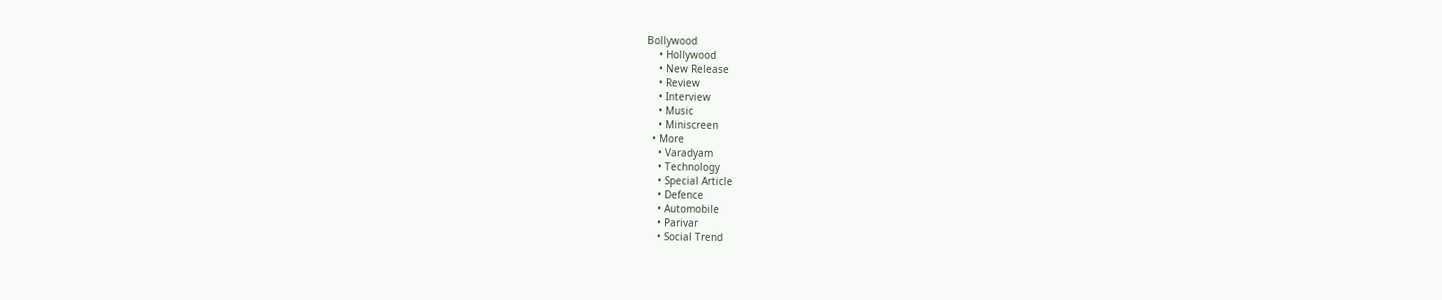Bollywood
    • Hollywood
    • New Release
    • Review
    • Interview
    • Music
    • Miniscreen
  • More
    • Varadyam
    • Technology
    • Special Article
    • Defence
    • Automobile
    • Parivar
    • Social Trend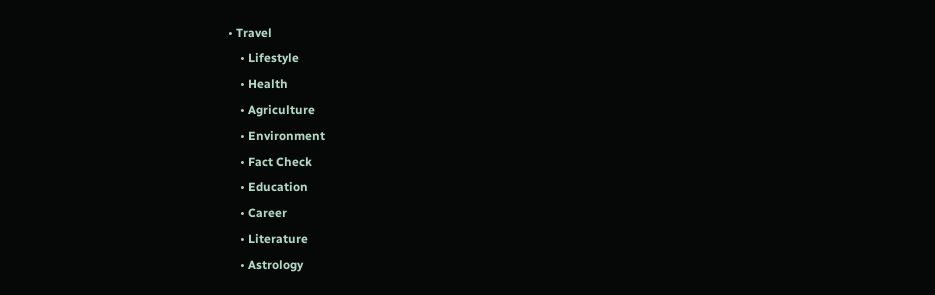• Travel
    • Lifestyle
    • Health
    • Agriculture
    • Environment
    • Fact Check
    • Education
    • Career
    • Literature
    • Astrology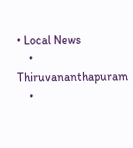• Local News
    • Thiruvananthapuram
    •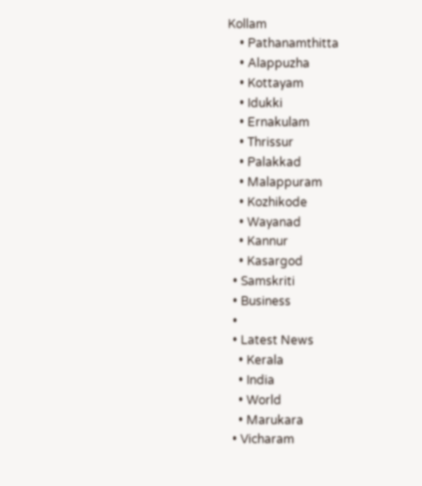Kollam
    • Pathanamthitta
    • Alappuzha
    • Kottayam
    • Idukki
    • Ernakulam
    • Thrissur
    • Palakkad
    • Malappuram
    • Kozhikode
    • Wayanad
    • Kannur
    • Kasargod
  • Samskriti
  • Business
  •
  • Latest News
    • Kerala
    • India
    • World
    • Marukara
  • Vicharam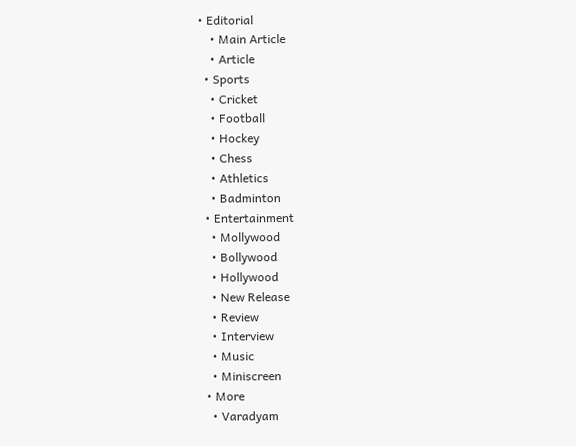• Editorial
    • Main Article
    • Article
  • Sports
    • Cricket
    • Football
    • Hockey
    • Chess
    • Athletics
    • Badminton
  • Entertainment
    • Mollywood
    • Bollywood
    • Hollywood
    • New Release
    • Review
    • Interview
    • Music
    • Miniscreen
  • More
    • Varadyam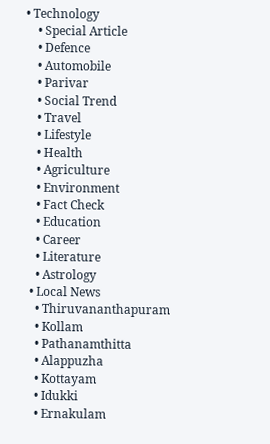• Technology
    • Special Article
    • Defence
    • Automobile
    • Parivar
    • Social Trend
    • Travel
    • Lifestyle
    • Health
    • Agriculture
    • Environment
    • Fact Check
    • Education
    • Career
    • Literature
    • Astrology
  • Local News
    • Thiruvananthapuram
    • Kollam
    • Pathanamthitta
    • Alappuzha
    • Kottayam
    • Idukki
    • Ernakulam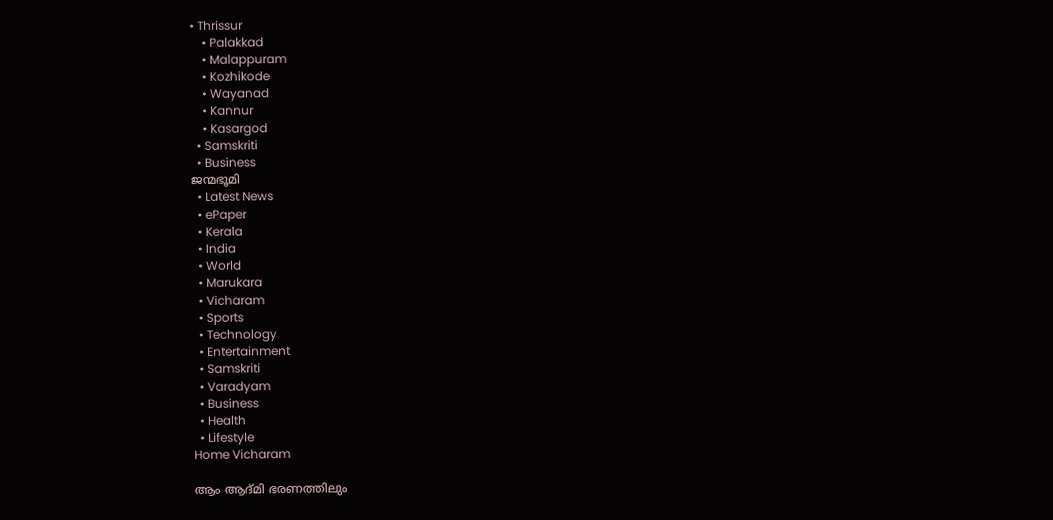• Thrissur
    • Palakkad
    • Malappuram
    • Kozhikode
    • Wayanad
    • Kannur
    • Kasargod
  • Samskriti
  • Business
ജന്മഭൂമി
  • Latest News
  • ePaper
  • Kerala
  • India
  • World
  • Marukara
  • Vicharam
  • Sports
  • Technology
  • Entertainment
  • Samskriti
  • Varadyam
  • Business
  • Health
  • Lifestyle
Home Vicharam

ആം ആദ്മി ഭരണത്തിലും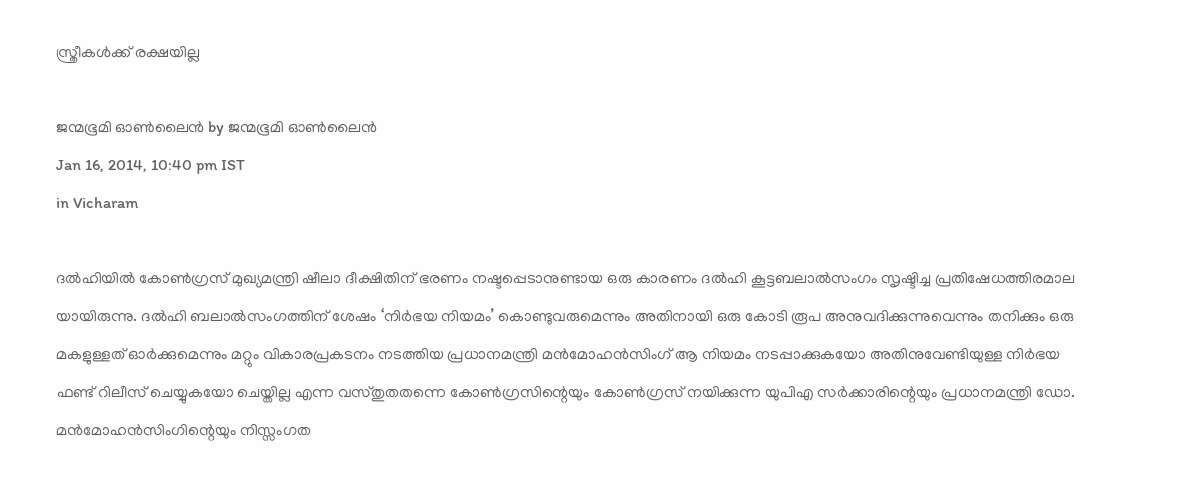സ്ത്രീകള്‍ക്ക്‌ രക്ഷയില്ല

ജന്മഭൂമി ഓണ്‍ലൈന്‍ by ജന്മഭൂമി ഓണ്‍ലൈന്‍
Jan 16, 2014, 10:40 pm IST
in Vicharam

ദല്‍ഹിയില്‍ കോണ്‍ഗ്രസ്‌ മുഖ്യമന്ത്രി ഷീലാ ദീക്ഷിതിന്‌ ഭരണം നഷ്ടപ്പെടാനുണ്ടായ ഒരു കാരണം ദല്‍ഹി കൂട്ടബലാല്‍സംഗം സൃഷ്ടിച്ച പ്രതിഷേധത്തിരമാല യായിരുന്നു. ദല്‍ഹി ബലാല്‍സംഗത്തിന്‌ ശേഷം ‘നിര്‍ഭയ നിയമം’ കൊണ്ടുവരുമെന്നും അതിനായി ഒരു കോടി രൂപ അനുവദിക്കുന്നുവെന്നും തനിക്കും ഒരു മകളുള്ളത്‌ ഓര്‍ക്കുമെന്നും മറ്റും വികാരപ്രകടനം നടത്തിയ പ്രധാനമന്ത്രി മന്‍മോഹന്‍സിംഗ്‌ ആ നിയമം നടപ്പാക്കുകയോ അതിനുവേണ്ടിയുള്ള നിര്‍ഭയ ഫണ്ട്‌ റിലീസ്‌ ചെയ്യുകയോ ചെയ്തില്ല എന്ന വസ്തുതതന്നെ കോണ്‍ഗ്രസിന്റെയും കോണ്‍ഗ്രസ്‌ നയിക്കുന്ന യുപിഎ സര്‍ക്കാരിന്റെയും പ്രധാനമന്ത്രി ഡോ. മന്‍മോഹന്‍സിംഗിന്റെയും നിസ്സംഗത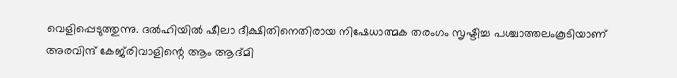വെളിപ്പെടുത്തുന്നു. ദല്‍ഹിയില്‍ ഷീലാ ദീക്ഷിതിനെതിരായ നിഷേധാത്മക തരംഗം സൃഷ്ടിച്ച പശ്ചാത്തലംകൂടിയാണ്‌ അരവിന്ദ്‌ കേജ്‌രിവാളിന്റെ ആം ആദ്മി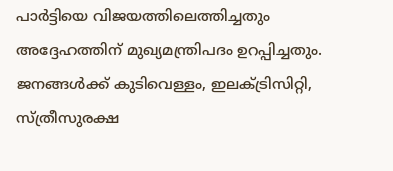പാര്‍ട്ടിയെ വിജയത്തിലെത്തിച്ചതും അദ്ദേഹത്തിന്‌ മുഖ്യമന്ത്രിപദം ഉറപ്പിച്ചതും. ജനങ്ങള്‍ക്ക്‌ കുടിവെള്ളം, ഇലക്ട്രിസിറ്റി, സ്ത്രീസുരക്ഷ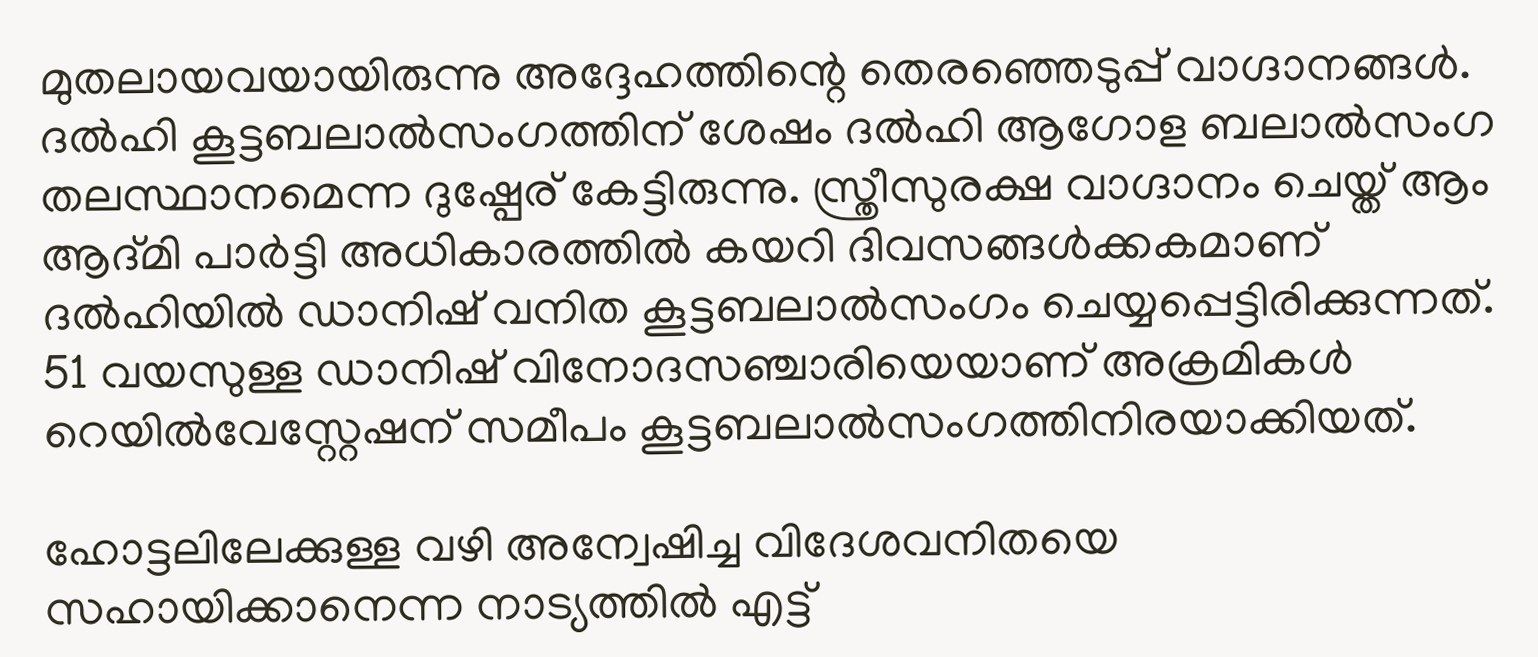മുതലായവയായിരുന്നു അദ്ദേഹത്തിന്റെ തെരഞ്ഞെടുപ്പ്‌ വാഗ്ദാനങ്ങള്‍. ദല്‍ഹി കൂട്ടബലാല്‍സംഗത്തിന്‌ ശേഷം ദല്‍ഹി ആഗോള ബലാല്‍സംഗ തലസ്ഥാനമെന്ന ദുഷ്പേര്‌ കേട്ടിരുന്നു. സ്ത്രീസുരക്ഷ വാഗ്ദാനം ചെയ്ത്‌ ആം ആദ്മി പാര്‍ട്ടി അധികാരത്തില്‍ കയറി ദിവസങ്ങള്‍ക്കകമാണ്‌ ദല്‍ഹിയില്‍ ഡാനിഷ്‌ വനിത കൂട്ടബലാല്‍സംഗം ചെയ്യപ്പെട്ടിരിക്കുന്നത്‌. 51 വയസുള്ള ഡാനിഷ്‌ വിനോദസഞ്ചാരിയെയാണ്‌ അക്രമികള്‍ റെയില്‍വേസ്റ്റേഷന്‌ സമീപം കൂട്ടബലാല്‍സംഗത്തിനിരയാക്കിയത്‌.

ഹോട്ടലിലേക്കുള്ള വഴി അന്വേഷിച്ച വിദേശവനിതയെ സഹായിക്കാനെന്ന നാട്യത്തില്‍ എട്ട്‌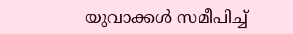യുവാക്കള്‍ സമീപിച്ച്‌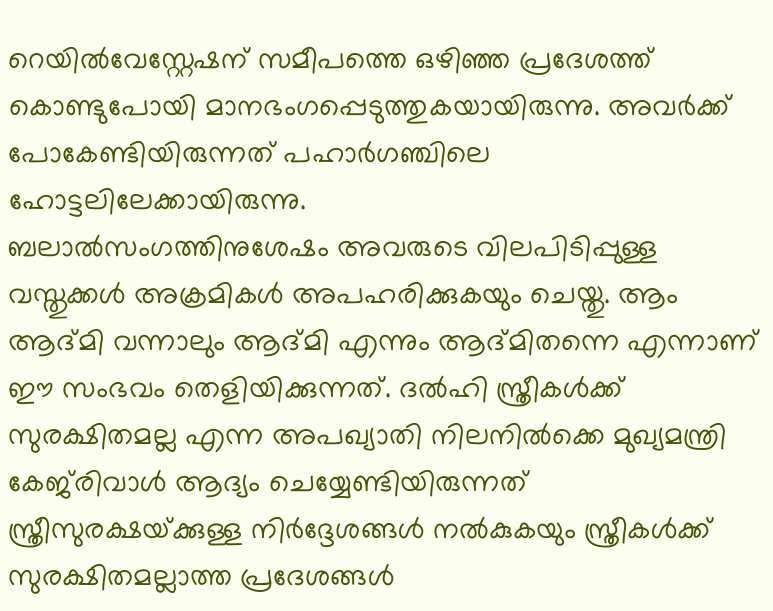റെയില്‍വേസ്റ്റേഷന്‌ സമീപത്തെ ഒഴിഞ്ഞ പ്രദേശത്ത്‌ കൊണ്ടുപോയി മാനഭംഗപ്പെടുത്തുകയായിരുന്നു. അവര്‍ക്ക്‌ പോകേണ്ടിയിരുന്നത്‌ പഹാര്‍ഗഞ്ചിലെ ഹോട്ടലിലേക്കായിരുന്നു.
ബലാല്‍സംഗത്തിനുശേഷം അവരുടെ വിലപിടിപ്പുള്ള വസ്തുക്കള്‍ അക്രമികള്‍ അപഹരിക്കുകയും ചെയ്തു. ആം ആദ്മി വന്നാലും ആദ്മി എന്നും ആദ്മിതന്നെ എന്നാണ്‌ ഈ സംഭവം തെളിയിക്കുന്നത്‌. ദല്‍ഹി സ്ത്രീകള്‍ക്ക്‌ സുരക്ഷിതമല്ല എന്ന അപഖ്യാതി നിലനില്‍ക്കെ മുഖ്യമന്ത്രി കേജ്‌രിവാള്‍ ആദ്യം ചെയ്യേണ്ടിയിരുന്നത്‌ സ്ത്രീസുരക്ഷയ്‌ക്കുള്ള നിര്‍ദ്ദേശങ്ങള്‍ നല്‍കുകയും സ്ത്രീകള്‍ക്ക്‌ സുരക്ഷിതമല്ലാത്ത പ്രദേശങ്ങള്‍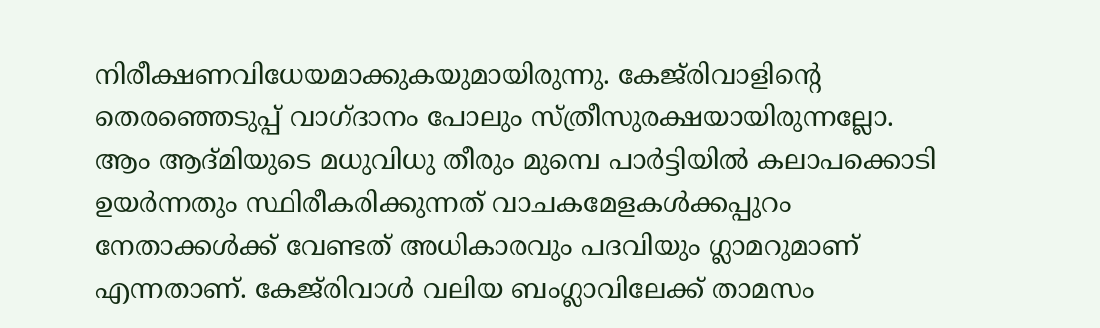നിരീക്ഷണവിധേയമാക്കുകയുമായിരുന്നു. കേജ്‌രിവാളിന്റെ തെരഞ്ഞെടുപ്പ്‌ വാഗ്ദാനം പോലും സ്ത്രീസുരക്ഷയായിരുന്നല്ലോ. ആം ആദ്മിയുടെ മധുവിധു തീരും മുമ്പെ പാര്‍ട്ടിയില്‍ കലാപക്കൊടി ഉയര്‍ന്നതും സ്ഥിരീകരിക്കുന്നത്‌ വാചകമേളകള്‍ക്കപ്പുറം നേതാക്കള്‍ക്ക്‌ വേണ്ടത്‌ അധികാരവും പദവിയും ഗ്ലാമറുമാണ്‌ എന്നതാണ്‌. കേജ്‌രിവാള്‍ വലിയ ബംഗ്ലാവിലേക്ക്‌ താമസം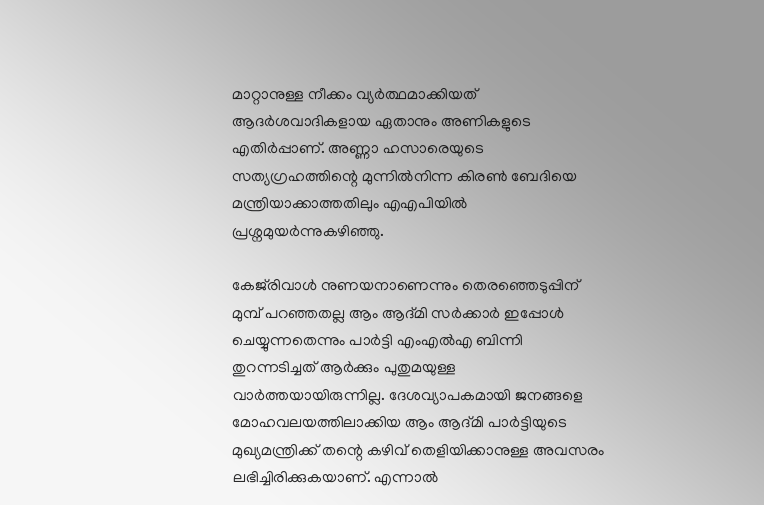മാറ്റാനുള്ള നീക്കം വ്യര്‍ത്ഥമാക്കിയത്‌ ആദര്‍ശവാദികളായ ഏതാനും അണികളുടെ എതിര്‍പ്പാണ്‌. അണ്ണാ ഹസാരെയുടെ സത്യഗ്രഹത്തിന്റെ മുന്നില്‍നിന്ന കിരണ്‍ ബേദിയെ മന്ത്രിയാക്കാത്തതിലും എഎപിയില്‍ പ്രശ്നമുയര്‍ന്നുകഴിഞ്ഞു.

കേജ്‌രിവാള്‍ നുണയനാണെന്നും തെരഞ്ഞെടുപ്പിന്‌ മുമ്പ്‌ പറഞ്ഞതല്ല ആം ആദ്മി സര്‍ക്കാര്‍ ഇപ്പോള്‍ ചെയ്യുന്നതെന്നും പാര്‍ട്ടി എംഎല്‍എ ബിന്നി തുറന്നടിച്ചത്‌ ആര്‍ക്കും പുതുമയുള്ള വാര്‍ത്തയായിരുന്നില്ല. ദേശവ്യാപകമായി ജനങ്ങളെ മോഹവലയത്തിലാക്കിയ ആം ആദ്മി പാര്‍ട്ടിയുടെ മുഖ്യമന്ത്രിക്ക്‌ തന്റെ കഴിവ്‌ തെളിയിക്കാനുള്ള അവസരം ലഭിച്ചിരിക്കുകയാണ്‌. എന്നാല്‍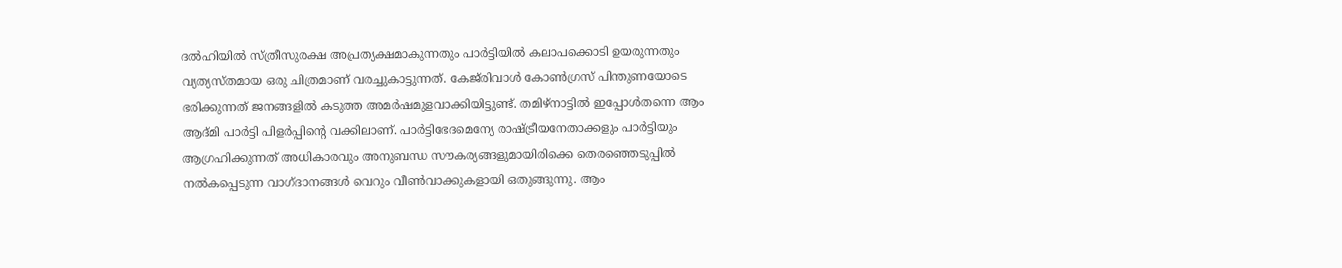ദല്‍ഹിയില്‍ സ്ത്രീസുരക്ഷ അപ്രത്യക്ഷമാകുന്നതും പാര്‍ട്ടിയില്‍ കലാപക്കൊടി ഉയരുന്നതും വ്യത്യസ്തമായ ഒരു ചിത്രമാണ്‌ വരച്ചുകാട്ടുന്നത്‌. കേജ്‌രിവാള്‍ കോണ്‍ഗ്രസ്‌ പിന്തുണയോടെ ഭരിക്കുന്നത്‌ ജനങ്ങളില്‍ കടുത്ത അമര്‍ഷമുളവാക്കിയിട്ടുണ്ട്‌. തമിഴ്‌നാട്ടില്‍ ഇപ്പോള്‍തന്നെ ആം ആദ്മി പാര്‍ട്ടി പിളര്‍പ്പിന്റെ വക്കിലാണ്‌. പാര്‍ട്ടിഭേദമെന്യേ രാഷ്‌ട്രീയനേതാക്കളും പാര്‍ട്ടിയും ആഗ്രഹിക്കുന്നത്‌ അധികാരവും അനുബന്ധ സൗകര്യങ്ങളുമായിരിക്കെ തെരഞ്ഞെടുപ്പില്‍ നല്‍കപ്പെടുന്ന വാഗ്ദാനങ്ങള്‍ വെറും വീണ്‍വാക്കുകളായി ഒതുങ്ങുന്നു. ആം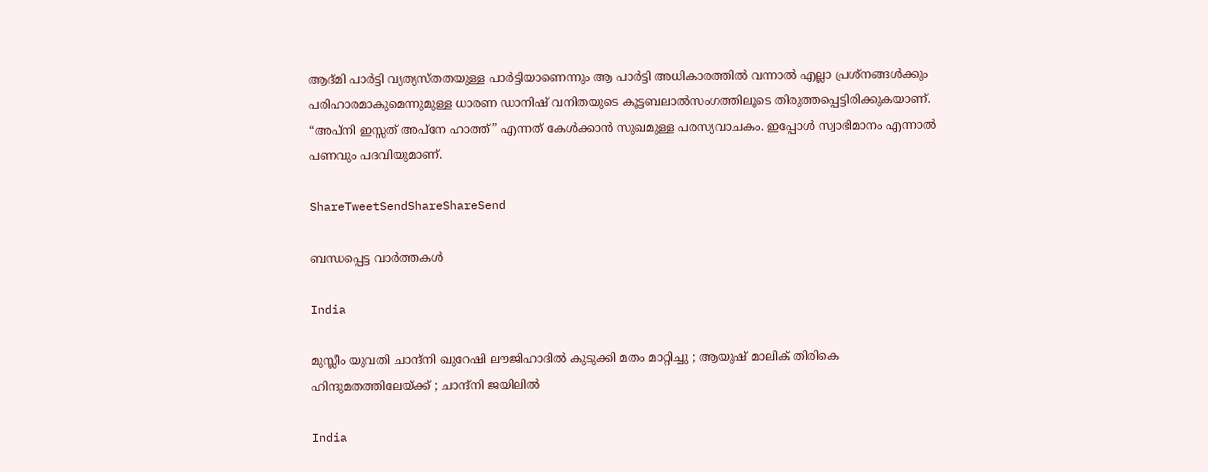ആദ്മി പാര്‍ട്ടി വ്യത്യസ്തതയുള്ള പാര്‍ട്ടിയാണെന്നും ആ പാര്‍ട്ടി അധികാരത്തില്‍ വന്നാല്‍ എല്ലാ പ്രശ്നങ്ങള്‍ക്കും പരിഹാരമാകുമെന്നുമുള്ള ധാരണ ഡാനിഷ്‌ വനിതയുടെ കൂട്ടബലാല്‍സംഗത്തിലൂടെ തിരുത്തപ്പെട്ടിരിക്കുകയാണ്‌. “അപ്നി ഇസ്സത്‌ അപ്നേ ഹാത്ത്‌” എന്നത്‌ കേള്‍ക്കാന്‍ സുഖമുള്ള പരസ്യവാചകം. ഇപ്പോള്‍ സ്വാഭിമാനം എന്നാല്‍ പണവും പദവിയുമാണ്‌.

ShareTweetSendShareShareSend

ബന്ധപ്പെട്ട വാര്‍ത്തകള്‍

India

മുസ്ലീം യുവതി ചാന്ദ്നി ഖുറേഷി ലൗജിഹാദിൽ കുടുക്കി മതം മാറ്റിച്ചു ; ആയുഷ് മാലിക് തിരികെ ഹിന്ദുമതത്തിലേയ്‌ക്ക് ; ചാന്ദ്നി ജയിലിൽ

India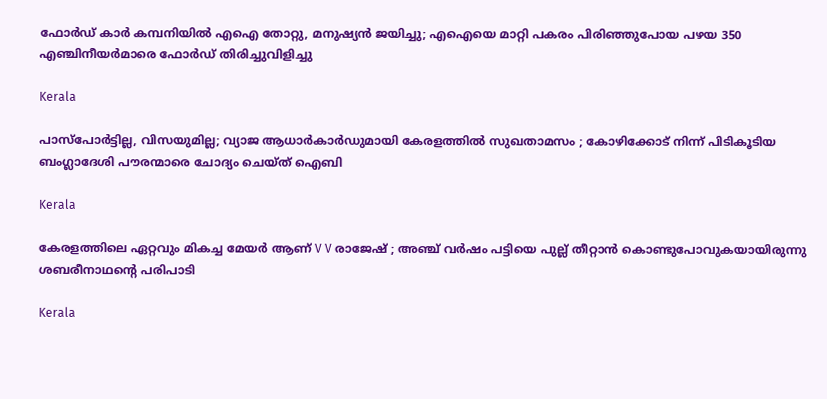ഫോര്‍ഡ് കാര്‍ കമ്പനിയില്‍ എഐ തോറ്റു, മനുഷ്യന്‍ ജയിച്ചു; എഐയെ മാറ്റി പകരം പിരിഞ്ഞുപോയ പഴയ 350 എഞ്ചിനീയര്‍മാരെ ഫോര്‍ഡ് തിരിച്ചുവിളിച്ചു

Kerala

പാസ്‌പോർട്ടില്ല, വിസയുമില്ല; വ്യാജ ആധാർകാർഡുമായി കേരളത്തിൽ സുഖതാമസം ; കോഴിക്കോട് നിന്ന് പിടികൂടിയ ബംഗ്ലാദേശി പൗരന്മാരെ ചോദ്യം ചെയ്ത് ഐബി

Kerala

കേരളത്തിലെ ഏറ്റവും മികച്ച മേയർ ആണ് V V രാജേഷ് ; അഞ്ച് വർഷം പട്ടിയെ പുല്ല് തീറ്റാൻ കൊണ്ടുപോവുകയായിരുന്നു ശബരീനാഥന്റെ പരിപാടി

Kerala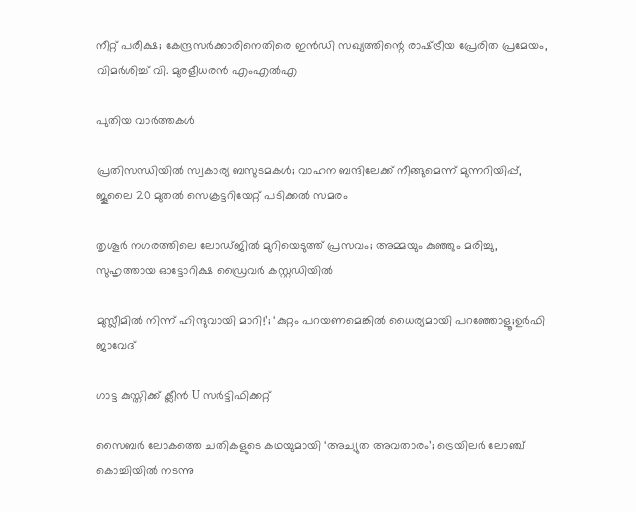നീറ്റ് പരീക്ഷ; കേന്ദ്രസർക്കാരിനെതിരെ ഇൻഡി സഖ്യത്തിന്റെ രാഷ്‌ട്രീയ പ്രേരിത പ്രമേയം, വിമർശിച്ച് വി. മുരളീധരൻ എംഎൽഎ

പുതിയ വാര്‍ത്തകള്‍

പ്രതിസന്ധിയിൽ സ്വകാര്യ ബസുടമകൾ; വാഹന ബന്ദിലേക്ക് നീങ്ങുമെന്ന് മുന്നറിയിപ്പ്, ജൂലൈ 20 മുതൽ സെക്രട്ടറിയേറ്റ് പടിക്കൽ സമരം

തൃശൂർ നഗരത്തിലെ ലോഡ്ജിൽ മുറിയെടുത്ത് പ്രസവം; അമ്മയും കുഞ്ഞും മരിച്ചു, സുഹൃത്തായ ഓട്ടോറിക്ഷ ഡ്രൈവർ കസ്റ്റഡിയിൽ

മുസ്ലീമിൽ നിന്ന് ഹിന്ദുവായി മാറി!’; ‘കുറ്റം പറയണമെങ്കിൽ ധൈര്യമായി പറഞ്ഞോളൂ;ഉർഫി ജാവേദ്

ഗാട്ട കുസ്തിക്ക് ക്ലീൻ U സർട്ടിഫിക്കറ്റ്

സൈബർ ലോകത്തെ ചതികളുടെ കഥയുമായി ‘അച്യുത അവതാരം’; ട്രെയിലർ ലോഞ്ച് കൊച്ചിയിൽ നടന്നു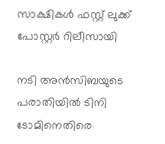സാക്ഷികൾ ഫസ്റ്റ് ലുക്ക് പോസ്റ്റർ റിലീസായി

നടി അന്‍സിബയുടെ പരാതിയില്‍ ടിനി ടോമിനെതിരെ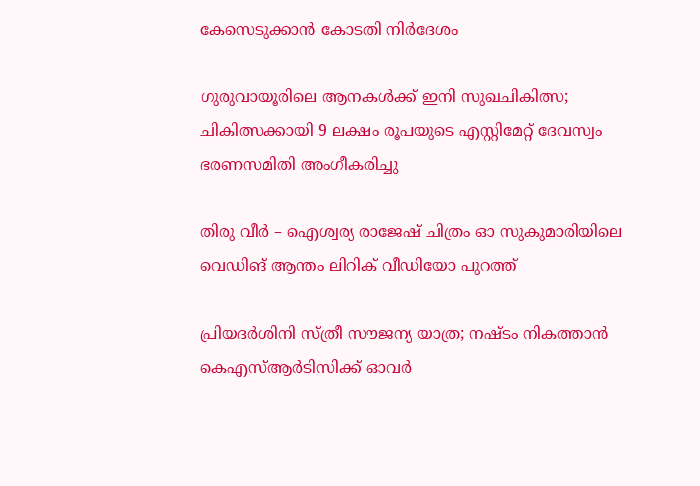കേസെടുക്കാന്‍ കോടതി നിര്‍ദേശം

ഗുരുവായൂരിലെ ആനകൾക്ക് ഇനി സുഖചികിത്സ; ചികിത്സക്കായി 9 ലക്ഷം രൂപയുടെ എസ്റ്റിമേറ്റ് ദേവസ്വം ഭരണസമിതി അംഗീകരിച്ചു

തിരു വീർ – ഐശ്വര്യ രാജേഷ് ചിത്രം ഓ സുകുമാരിയിലെ വെഡിങ് ആന്തം ലിറിക് വീഡിയോ പുറത്ത്

പ്രിയദ‌ർശിനി സ്ത്രീ സൗജന്യ യാത്ര; നഷ്ടം നികത്താൻ കെഎസ്ആർടിസിക്ക് ഓവർ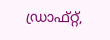ഡ്രാഫ്റ്റ്,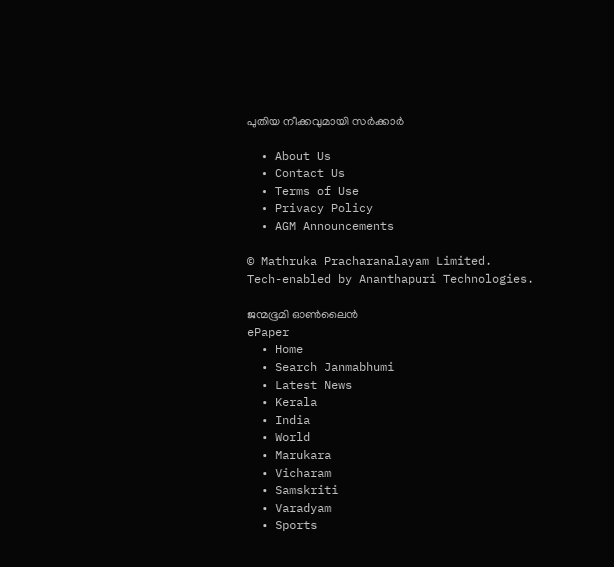പുതിയ നീക്കവുമായി സർക്കാർ

  • About Us
  • Contact Us
  • Terms of Use
  • Privacy Policy
  • AGM Announcements

© Mathruka Pracharanalayam Limited.
Tech-enabled by Ananthapuri Technologies.

ജന്മഭൂമി ഓണ്‍ലൈന്‍
ePaper
  • Home
  • Search Janmabhumi
  • Latest News
  • Kerala
  • India
  • World
  • Marukara
  • Vicharam
  • Samskriti
  • Varadyam
  • Sports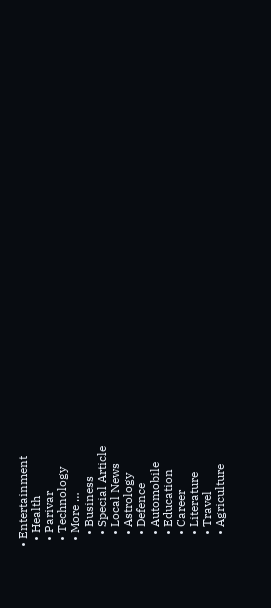• Entertainment
  • Health
  • Parivar
  • Technology
  • More …
    • Business
    • Special Article
    • Local News
    • Astrology
    • Defence
    • Automobile
    • Education
    • Career
    • Literature
    • Travel
    • Agriculture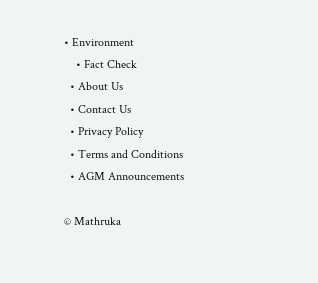• Environment
    • Fact Check
  • About Us
  • Contact Us
  • Privacy Policy
  • Terms and Conditions
  • AGM Announcements

© Mathruka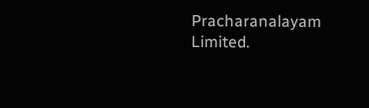Pracharanalayam Limited.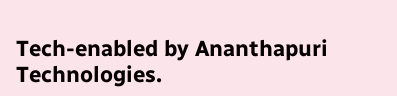Tech-enabled by Ananthapuri Technologies.